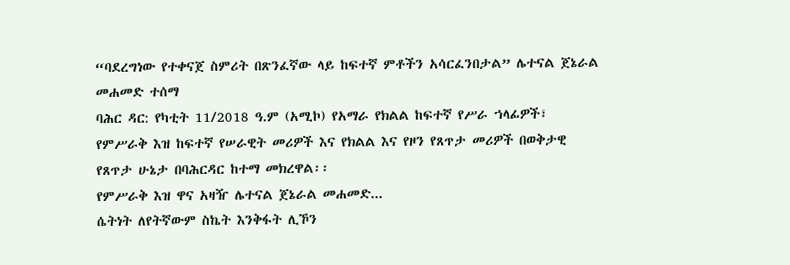“ባደረግነው የተቀናጀ ስምሪት በጽንፈኛው ላይ ከፍተኛ ምቶችን አሳርፈንበታል” ሌተናል ጀኔራል መሐመድ ተሰማ
ባሕር ዳር: የካቲት 11/2018 ዓ.ም (አሚኮ) የአማራ የክልል ከፍተኛ የሥራ ኀላፊዎች፣ የምሥራቅ እዝ ከፍተኛ የሠራዊት መሪዎች እና የክልል እና የዞን የጸጥታ መሪዎች በወቅታዊ የጸጥታ ሁኔታ በባሕርዳር ከተማ መክረዋል፡፡
የምሥራቅ እዝ ዋና አዛዥ ሌተናል ጀኔራል መሐመድ...
ሴትነት ለየትኛውም ስኬት እንቅፋት ሊኾን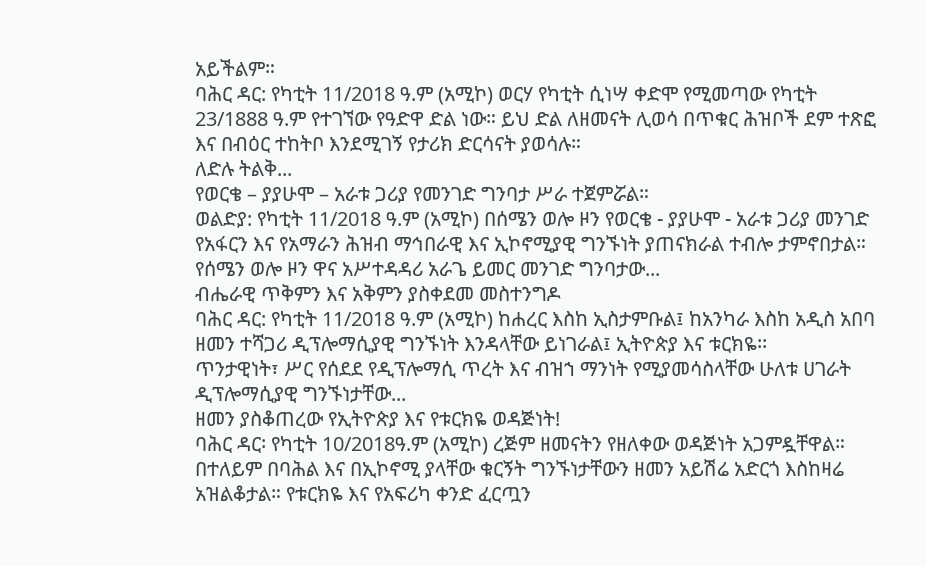አይችልም።
ባሕር ዳር: የካቲት 11/2018 ዓ.ም (አሚኮ) ወርሃ የካቲት ሲነሣ ቀድሞ የሚመጣው የካቲት 23/1888 ዓ.ም የተገኘው የዓድዋ ድል ነው። ይህ ድል ለዘመናት ሊወሳ በጥቁር ሕዝቦች ደም ተጽፎ እና በብዕር ተከትቦ እንደሚገኝ የታሪክ ድርሳናት ያወሳሉ።
ለድሉ ትልቅ...
የወርቄ – ያያሁሞ – አራቱ ጋሪያ የመንገድ ግንባታ ሥራ ተጀምሯል።
ወልድያ: የካቲት 11/2018 ዓ.ም (አሚኮ) በሰሜን ወሎ ዞን የወርቄ - ያያሁሞ - አራቱ ጋሪያ መንገድ የአፋርን እና የአማራን ሕዝብ ማኅበራዊ እና ኢኮኖሚያዊ ግንኙነት ያጠናክራል ተብሎ ታምኖበታል።
የሰሜን ወሎ ዞን ዋና አሥተዳዳሪ አራጌ ይመር መንገድ ግንባታው...
ብሔራዊ ጥቅምን እና አቅምን ያስቀደመ መስተንግዶ
ባሕር ዳር: የካቲት 11/2018 ዓ.ም (አሚኮ) ከሐረር እስከ ኢስታምቡል፤ ከአንካራ እስከ አዲስ አበባ ዘመን ተሻጋሪ ዲፕሎማሲያዊ ግንኙነት እንዳላቸው ይነገራል፤ ኢትዮጵያ እና ቱርክዬ፡፡
ጥንታዊነት፣ ሥር የሰደደ የዲፕሎማሲ ጥረት እና ብዝኀ ማንነት የሚያመሳስላቸው ሁለቱ ሀገራት ዲፕሎማሲያዊ ግንኙነታቸው...
ዘመን ያስቆጠረው የኢትዮጵያ እና የቱርክዬ ወዳጅነት!
ባሕር ዳር፡ የካቲት 10/2018ዓ.ም (አሚኮ) ረጅም ዘመናትን የዘለቀው ወዳጅነት አጋምዷቸዋል። በተለይም በባሕል እና በኢኮኖሚ ያላቸው ቁርኝት ግንኙነታቸውን ዘመን አይሽሬ አድርጎ እስከዛሬ አዝልቆታል። የቱርክዬ እና የአፍሪካ ቀንድ ፈርጧን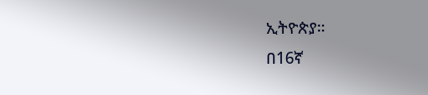ኢትዮጵያ።
በ16ኛ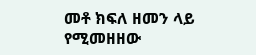መቶ ክፍለ ዘመን ላይ የሚመዘዘው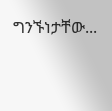ግንኙነታቸው...